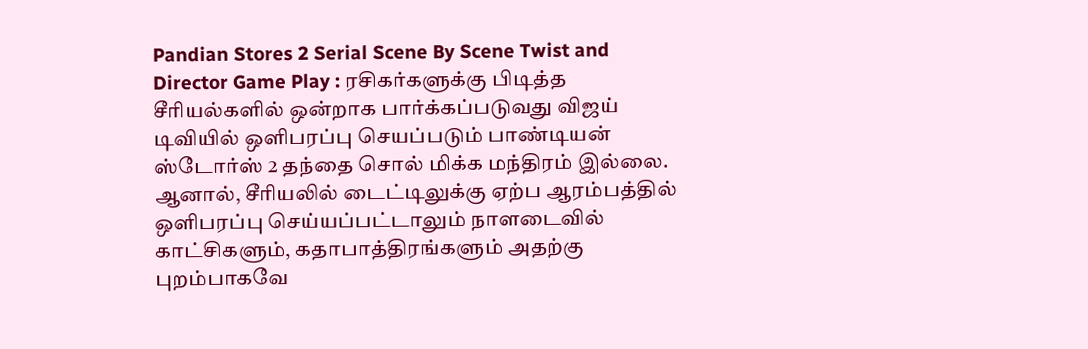Pandian Stores 2 Serial Scene By Scene Twist and Director Game Play : ரசிகர்களுக்கு பிடித்த சீரியல்களில் ஒன்றாக பார்க்கப்படுவது விஜய் டிவியில் ஒளிபரப்பு செயப்படும் பாண்டியன் ஸ்டோர்ஸ் 2 தந்தை சொல் மிக்க மந்திரம் இல்லை. ஆனால், சீரியலில் டைட்டிலுக்கு ஏற்ப ஆரம்பத்தில் ஒளிபரப்பு செய்யப்பட்டாலும் நாளடைவில் காட்சிகளும், கதாபாத்திரங்களும் அதற்கு புறம்பாகவே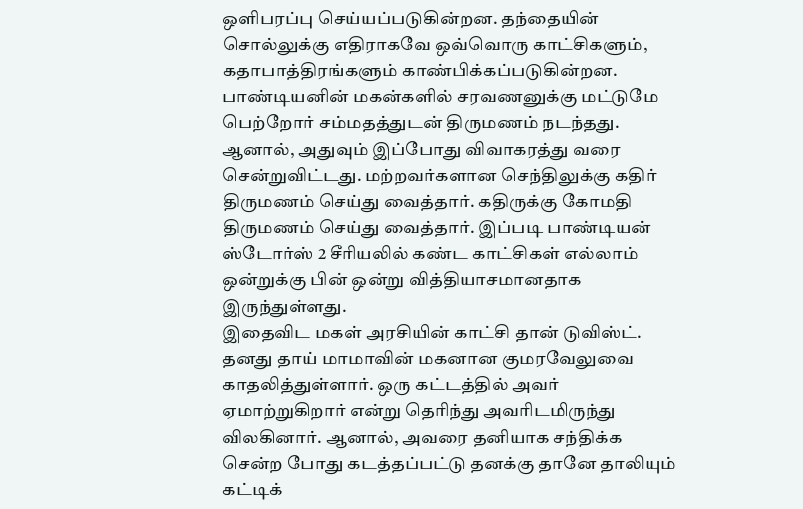ஒளிபரப்பு செய்யப்படுகின்றன. தந்தையின் சொல்லுக்கு எதிராகவே ஒவ்வொரு காட்சிகளும், கதாபாத்திரங்களும் காண்பிக்கப்படுகின்றன.
பாண்டியனின் மகன்களில் சரவணனுக்கு மட்டுமே பெற்றோர் சம்மதத்துடன் திருமணம் நடந்தது. ஆனால், அதுவும் இப்போது விவாகரத்து வரை சென்றுவிட்டது. மற்றவர்களான செந்திலுக்கு கதிர் திருமணம் செய்து வைத்தார். கதிருக்கு கோமதி திருமணம் செய்து வைத்தார். இப்படி பாண்டியன் ஸ்டோர்ஸ் 2 சீரியலில் கண்ட காட்சிகள் எல்லாம் ஒன்றுக்கு பின் ஒன்று வித்தியாசமானதாக இருந்துள்ளது.
இதைவிட மகள் அரசியின் காட்சி தான் டுவிஸ்ட். தனது தாய் மாமாவின் மகனான குமரவேலுவை காதலித்துள்ளார். ஒரு கட்டத்தில் அவர் ஏமாற்றுகிறார் என்று தெரிந்து அவரிடமிருந்து விலகினார். ஆனால், அவரை தனியாக சந்திக்க சென்ற போது கடத்தப்பட்டு தனக்கு தானே தாலியும் கட்டிக்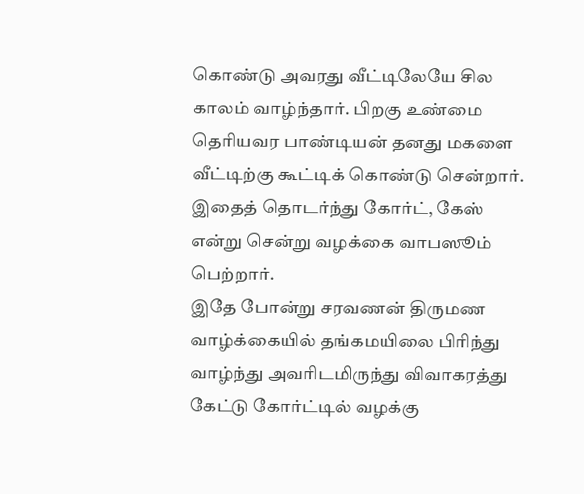கொண்டு அவரது வீட்டிலேயே சில காலம் வாழ்ந்தார். பிறகு உண்மை தெரியவர பாண்டியன் தனது மகளை வீட்டிற்கு கூட்டிக் கொண்டு சென்றார். இதைத் தொடர்ந்து கோர்ட், கேஸ் என்று சென்று வழக்கை வாபஸூம் பெற்றார்.
இதே போன்று சரவணன் திருமண வாழ்க்கையில் தங்கமயிலை பிரிந்து வாழ்ந்து அவரிடமிருந்து விவாகரத்து கேட்டு கோர்ட்டில் வழக்கு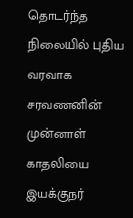தொடர்ந்த நிலையில் புதிய வரவாக சரவணனின் முன்னாள் காதலியை இயக்குநர்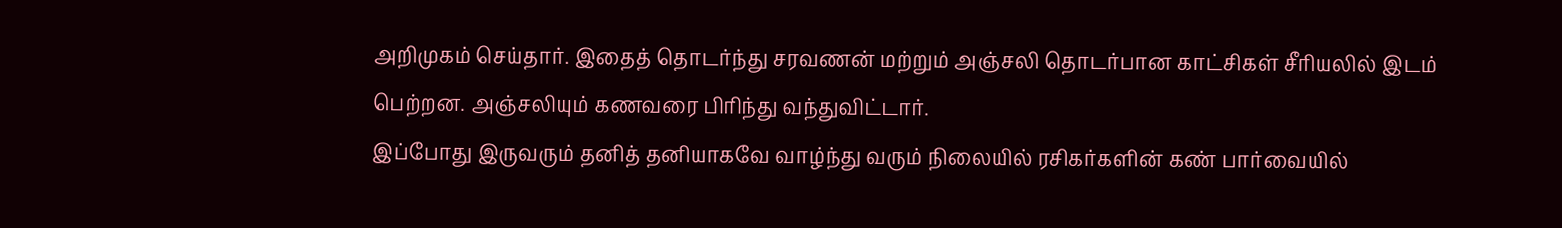அறிமுகம் செய்தார். இதைத் தொடர்ந்து சரவணன் மற்றும் அஞ்சலி தொடர்பான காட்சிகள் சீரியலில் இடம் பெற்றன. அஞ்சலியும் கணவரை பிரிந்து வந்துவிட்டார்.
இப்போது இருவரும் தனித் தனியாகவே வாழ்ந்து வரும் நிலையில் ரசிகர்களின் கண் பார்வையில்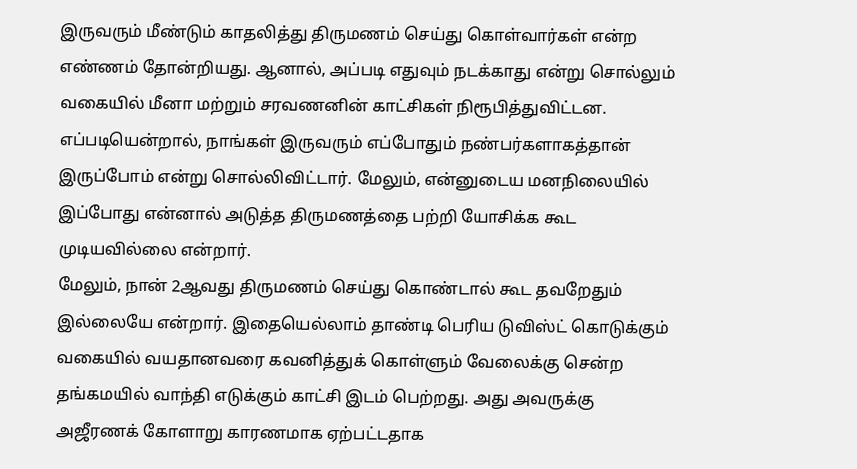இருவரும் மீண்டும் காதலித்து திருமணம் செய்து கொள்வார்கள் என்ற எண்ணம் தோன்றியது. ஆனால், அப்படி எதுவும் நடக்காது என்று சொல்லும் வகையில் மீனா மற்றும் சரவணனின் காட்சிகள் நிரூபித்துவிட்டன. எப்படியென்றால், நாங்கள் இருவரும் எப்போதும் நண்பர்களாகத்தான் இருப்போம் என்று சொல்லிவிட்டார். மேலும், என்னுடைய மனநிலையில் இப்போது என்னால் அடுத்த திருமணத்தை பற்றி யோசிக்க கூட முடியவில்லை என்றார்.
மேலும், நான் 2ஆவது திருமணம் செய்து கொண்டால் கூட தவறேதும் இல்லையே என்றார். இதையெல்லாம் தாண்டி பெரிய டுவிஸ்ட் கொடுக்கும் வகையில் வயதானவரை கவனித்துக் கொள்ளும் வேலைக்கு சென்ற தங்கமயில் வாந்தி எடுக்கும் காட்சி இடம் பெற்றது. அது அவருக்கு அஜீரணக் கோளாறு காரணமாக ஏற்பட்டதாக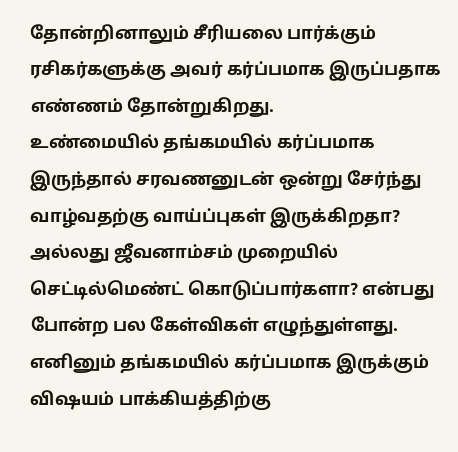தோன்றினாலும் சீரியலை பார்க்கும் ரசிகர்களுக்கு அவர் கர்ப்பமாக இருப்பதாக எண்ணம் தோன்றுகிறது.
உண்மையில் தங்கமயில் கர்ப்பமாக இருந்தால் சரவணனுடன் ஒன்று சேர்ந்து வாழ்வதற்கு வாய்ப்புகள் இருக்கிறதா? அல்லது ஜீவனாம்சம் முறையில் செட்டில்மெண்ட் கொடுப்பார்களா? என்பது போன்ற பல கேள்விகள் எழுந்துள்ளது. எனினும் தங்கமயில் கர்ப்பமாக இருக்கும் விஷயம் பாக்கியத்திற்கு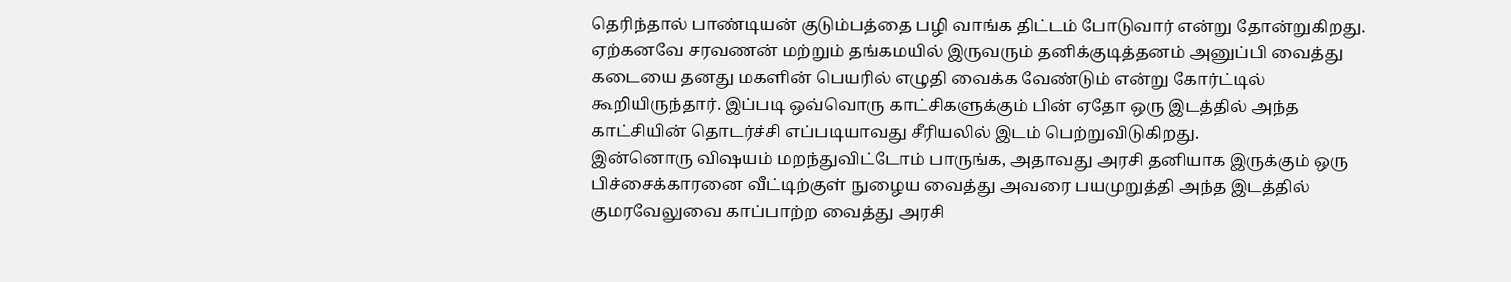தெரிந்தால் பாண்டியன் குடும்பத்தை பழி வாங்க திட்டம் போடுவார் என்று தோன்றுகிறது.
ஏற்கனவே சரவணன் மற்றும் தங்கமயில் இருவரும் தனிக்குடித்தனம் அனுப்பி வைத்து கடையை தனது மகளின் பெயரில் எழுதி வைக்க வேண்டும் என்று கோர்ட்டில் கூறியிருந்தார். இப்படி ஒவ்வொரு காட்சிகளுக்கும் பின் ஏதோ ஒரு இடத்தில் அந்த காட்சியின் தொடர்ச்சி எப்படியாவது சீரியலில் இடம் பெற்றுவிடுகிறது.
இன்னொரு விஷயம் மறந்துவிட்டோம் பாருங்க, அதாவது அரசி தனியாக இருக்கும் ஒரு பிச்சைக்காரனை வீட்டிற்குள் நுழைய வைத்து அவரை பயமுறுத்தி அந்த இடத்தில் குமரவேலுவை காப்பாற்ற வைத்து அரசி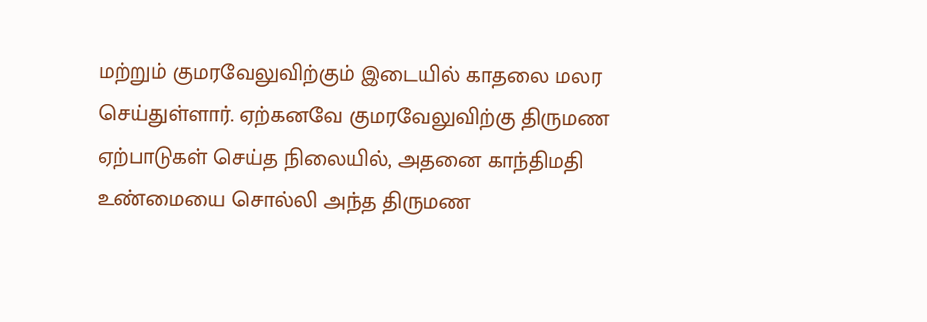மற்றும் குமரவேலுவிற்கும் இடையில் காதலை மலர செய்துள்ளார். ஏற்கனவே குமரவேலுவிற்கு திருமண ஏற்பாடுகள் செய்த நிலையில், அதனை காந்திமதி உண்மையை சொல்லி அந்த திருமண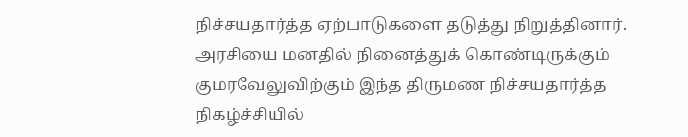நிச்சயதார்த்த ஏற்பாடுகளை தடுத்து நிறுத்தினார்.
அரசியை மனதில் நினைத்துக் கொண்டிருக்கும் குமரவேலுவிற்கும் இந்த திருமண நிச்சயதார்த்த நிகழ்ச்சியில்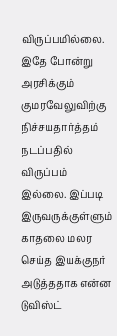விருப்பமில்லை. இதே போன்று அரசிக்கும் குமரவேலுவிற்கு நிச்சயதார்த்தம் நடப்பதில் விருப்பம் இல்லை. இப்படி இருவருக்குள்ளும் காதலை மலர செய்த இயக்குநர் அடுத்ததாக என்ன டுவிஸ்ட்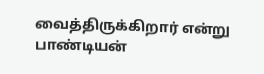வைத்திருக்கிறார் என்று பாண்டியன்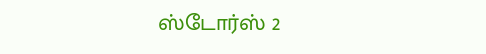ஸ்டோர்ஸ் 2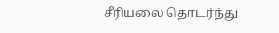சீரியலை தொடர்ந்து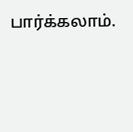பார்க்கலாம்.